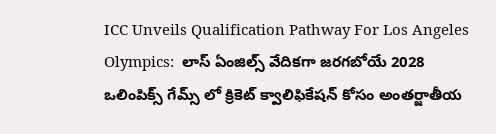ICC Unveils Qualification Pathway For Los Angeles Olympics:  లాస్ ఏంజిల్స్ వేదికగా జరగబోయే 2028 ఒలింపిక్స్ గేమ్స్ లో క్రికెట్ క్వాలిఫికేషన్ కోసం అంతర్జాతీయ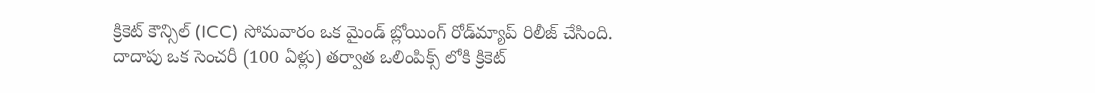క్రికెట్ కౌన్సిల్ (ICC) సోమవారం ఒక మైండ్ బ్లోయింగ్ రోడ్‌మ్యాప్ రిలీజ్ చేసింది. దాదాపు ఒక సెంచరీ (100 ఏళ్లు) తర్వాత ఒలింపిక్స్ లోకి క్రికెట్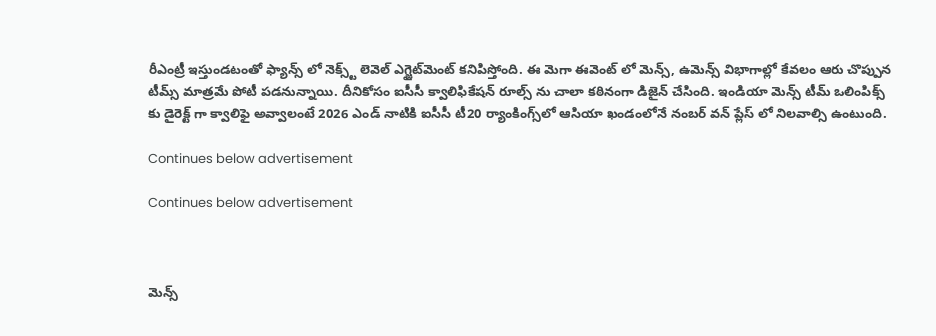రీఎంట్రీ ఇస్తుండటంతో ఫ్యాన్స్ లో నెక్స్ట్ లెవెల్ ఎగ్జైట్‌మెంట్ కనిపిస్తోంది. ఈ మెగా ఈవెంట్ లో మెన్స్, ఉమెన్స్ విభాగాల్లో కేవలం ఆరు చొప్పున టీమ్స్ మాత్రమే పోటీ పడనున్నాయి. దీనికోసం ఐసీసీ క్వాలిఫికేషన్ రూల్స్ ను చాలా కఠినంగా డిజైన్ చేసింది. ఇండియా మెన్స్ టీమ్ ఒలింపిక్స్ కు డైరెక్ట్ గా క్వాలిఫై అవ్వాలంటే 2026 ఎండ్ నాటికి ఐసీసీ టీ20 ర్యాంకింగ్స్‌లో ఆసియా ఖండంలోనే నంబర్ వన్ ప్లేస్ లో నిలవాల్సి ఉంటుంది.

Continues below advertisement

Continues below advertisement



మెన్స్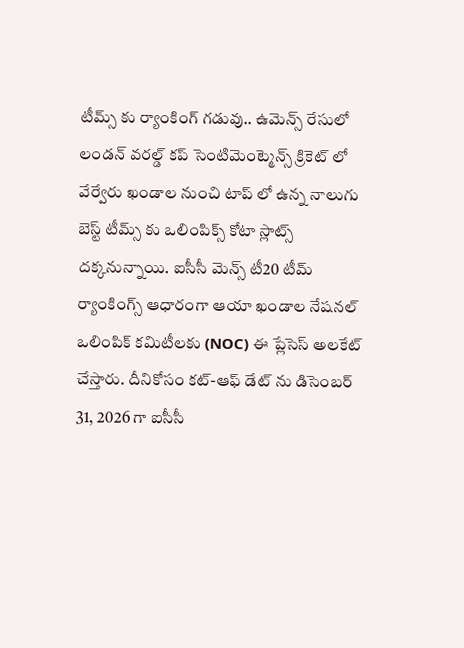టీమ్స్ కు ర్యాంకింగ్ గడువు.. ఉమెన్స్ రేసులో లండన్ వరల్డ్ కప్ సెంటిమెంట్మెన్స్ క్రికెట్ లో వేర్వేరు ఖండాల నుంచి టాప్ లో ఉన్న నాలుగు బెస్ట్ టీమ్స్ కు ఒలింపిక్స్ కోటా స్లాట్స్ దక్కనున్నాయి. ఐసీసీ మెన్స్ టీ20 టీమ్ ర్యాంకింగ్స్ ఆధారంగా ఆయా ఖండాల నేషనల్ ఒలింపిక్ కమిటీలకు (NOC) ఈ ప్లేసెస్ అలకేట్ చేస్తారు. దీనికోసం కట్-ఆఫ్ డేట్ ను డిసెంబర్ 31, 2026 గా ఐసీసీ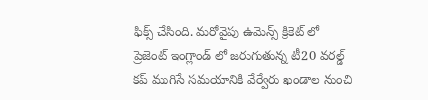ఫిక్స్ చేసింది. మరోవైపు ఉమెన్స్ క్రికెట్ లో ప్రెజెంట్ ఇంగ్లాండ్ లో జరుగుతున్న టీ20 వరల్డ్ కప్ ముగిసే సమయానికి వేర్వేరు ఖండాల నుంచి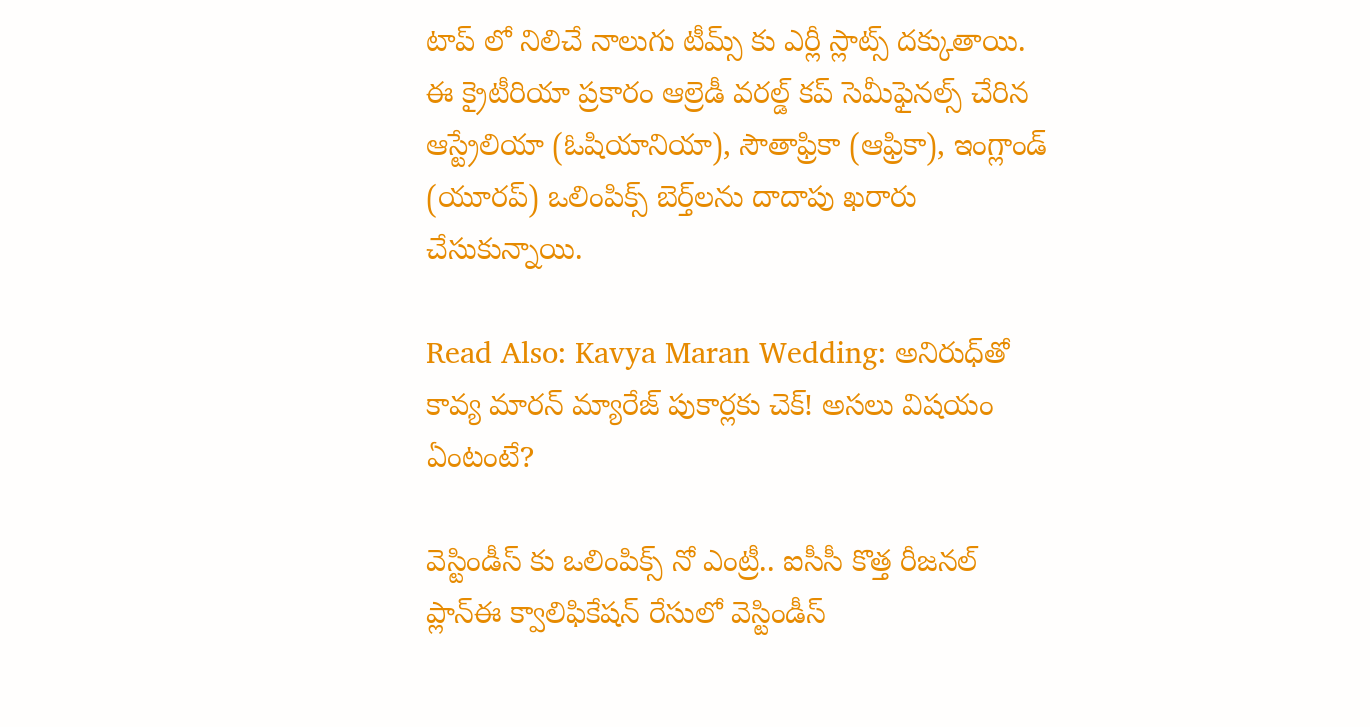టాప్ లో నిలిచే నాలుగు టీమ్స్ కు ఎర్లీ స్లాట్స్ దక్కుతాయి. ఈ క్రైటీరియా ప్రకారం ఆల్రెడీ వరల్డ్ కప్ సెమీఫైనల్స్ చేరిన ఆస్ట్రేలియా (ఓషియానియా), సౌతాఫ్రికా (ఆఫ్రికా), ఇంగ్లాండ్ (యూరప్) ఒలింపిక్స్ బెర్త్‌లను దాదాపు ఖరారు చేసుకున్నాయి.

Read Also: Kavya Maran Wedding: అనిరుధ్‌తో కావ్య మారన్ మ్యారేజ్ పుకార్లకు చెక్‌! అసలు విషయం ఏంటంటే?

వెస్టిండీస్ కు ఒలింపిక్స్ నో ఎంట్రీ.. ఐసీసీ కొత్త రీజనల్ ప్లాన్ఈ క్వాలిఫికేషన్ రేసులో వెస్టిండీస్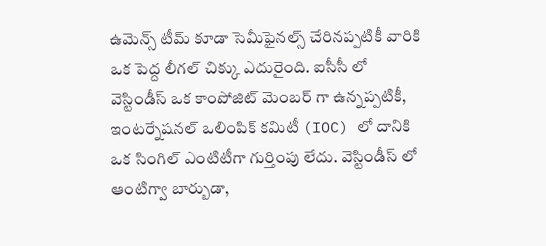ఉమెన్స్ టీమ్ కూడా సెమీఫైనల్స్ చేరినప్పటికీ వారికి ఒక పెద్ద లీగల్ చిక్కు ఎదురైంది. ఐసీసీ లో వెస్టిండీస్ ఒక కాంపోజిట్ మెంబర్ గా ఉన్నప్పటికీ, ఇంటర్నేషనల్ ఒలింపిక్ కమిటీ (IOC) లో దానికి ఒక సింగిల్ ఎంటిటీగా గుర్తింపు లేదు. వెస్టిండీస్ లో ఆంటిగ్వా బార్బుడా,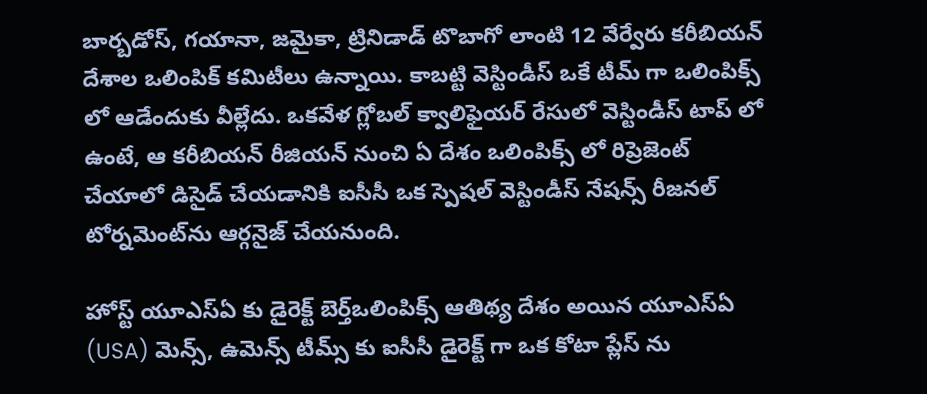బార్బడోస్, గయానా, జమైకా, ట్రినిడాడ్ టొబాగో లాంటి 12 వేర్వేరు కరీబియన్ దేశాల ఒలింపిక్ కమిటీలు ఉన్నాయి. కాబట్టి వెస్టిండీస్ ఒకే టీమ్ గా ఒలింపిక్స్ లో ఆడేందుకు వీల్లేదు. ఒకవేళ గ్లోబల్ క్వాలిఫైయర్ రేసులో వెస్టిండీస్ టాప్ లో ఉంటే, ఆ కరీబియన్ రీజియన్ నుంచి ఏ దేశం ఒలింపిక్స్ లో రిప్రెజెంట్ చేయాలో డిసైడ్ చేయడానికి ఐసీసీ ఒక స్పెషల్ వెస్టిండీస్ నేషన్స్ రీజనల్ టోర్నమెంట్‌ను ఆర్గనైజ్ చేయనుంది.

హోస్ట్ యూఎస్ఏ కు డైరెక్ట్ బెర్త్ఒలింపిక్స్ ఆతిథ్య దేశం అయిన యూఎస్ఏ (USA) మెన్స్, ఉమెన్స్ టీమ్స్ కు ఐసీసీ డైరెక్ట్ గా ఒక కోటా ప్లేస్ ను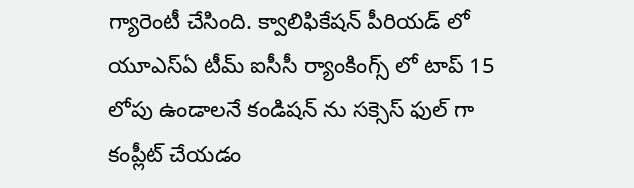గ్యారెంటీ చేసింది. క్వాలిఫికేషన్ పీరియడ్ లో యూఎస్ఏ టీమ్ ఐసీసీ ర్యాంకింగ్స్ లో టాప్ 15 లోపు ఉండాలనే కండిషన్ ను సక్సెస్ ఫుల్ గా కంప్లీట్ చేయడం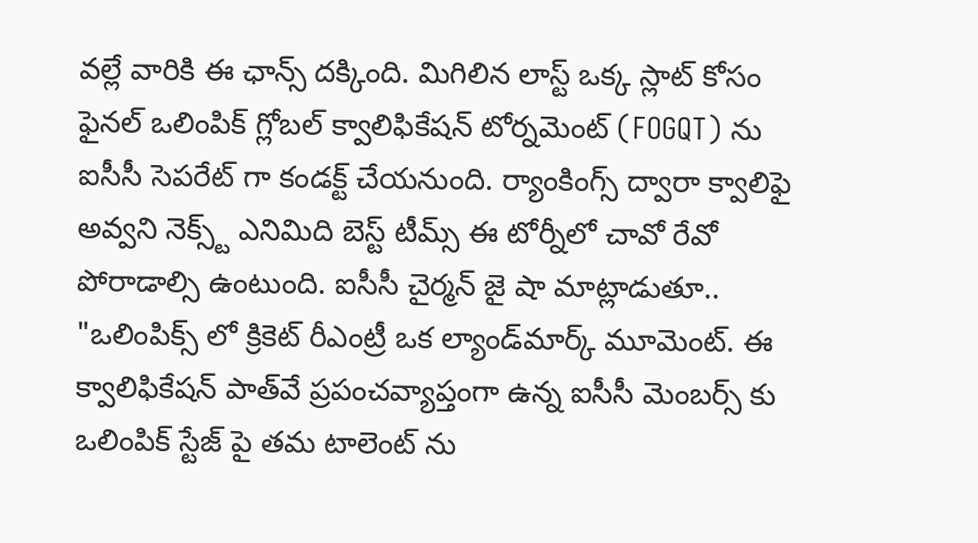వల్లే వారికి ఈ ఛాన్స్ దక్కింది. మిగిలిన లాస్ట్ ఒక్క స్లాట్ కోసం ఫైనల్ ఒలింపిక్ గ్లోబల్ క్వాలిఫికేషన్ టోర్నమెంట్ (FOGQT) ను ఐసీసీ సెపరేట్ గా కండక్ట్ చేయనుంది. ర్యాంకింగ్స్ ద్వారా క్వాలిఫై అవ్వని నెక్స్ట్ ఎనిమిది బెస్ట్ టీమ్స్ ఈ టోర్నీలో చావో రేవో పోరాడాల్సి ఉంటుంది. ఐసీసీ చైర్మన్ జై షా మాట్లాడుతూ.. "ఒలింపిక్స్ లో క్రికెట్ రీఎంట్రీ ఒక ల్యాండ్‌మార్క్ మూమెంట్. ఈ క్వాలిఫికేషన్ పాత్‌వే ప్రపంచవ్యాప్తంగా ఉన్న ఐసీసీ మెంబర్స్ కు ఒలింపిక్ స్టేజ్ పై తమ టాలెంట్ ను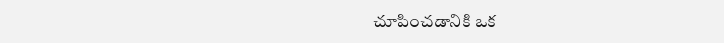చూపించడానికి ఒక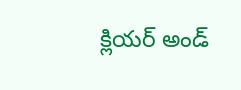క్లియర్ అండ్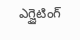ఎగ్జైటింగ్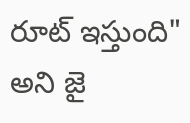రూట్ ఇస్తుంది" అని జై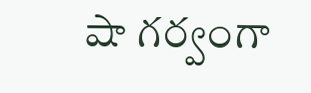షా గర్వంగా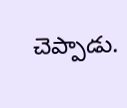చెప్పాడు.